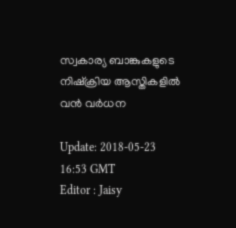സ്വകാര്യ ബാങ്കുകളുടെ നിഷ്ക്രിയ ആസ്തികളില്‍ വന്‍ വര്‍ധന

Update: 2018-05-23 16:53 GMT
Editor : Jaisy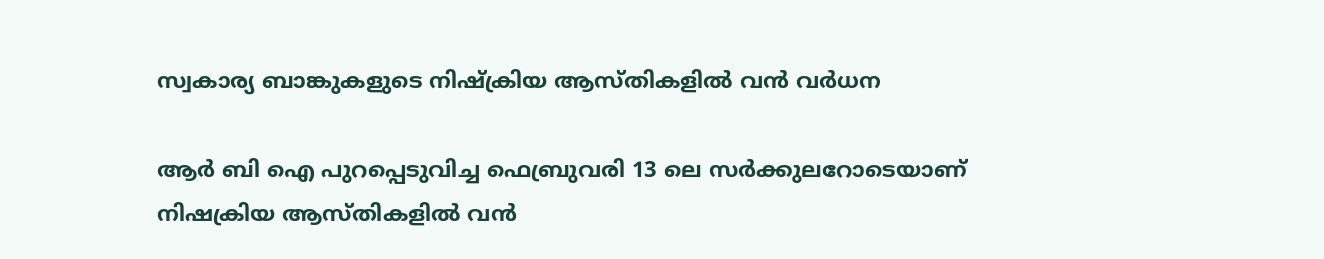സ്വകാര്യ ബാങ്കുകളുടെ നിഷ്ക്രിയ ആസ്തികളില്‍ വന്‍ വര്‍ധന

ആര്‍ ബി ഐ പുറപ്പെടുവിച്ച ഫെബ്രുവരി 13 ലെ സര്‍ക്കുലറോടെയാണ് നിഷക്രിയ ആസ്തികളില്‍ വന്‍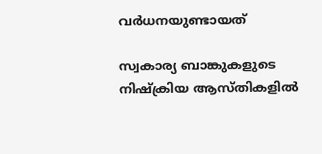വര്‍ധനയുണ്ടായത്

സ്വകാര്യ ബാങ്കുകളുടെ നിഷ്ക്രിയ ആസ്തികളില്‍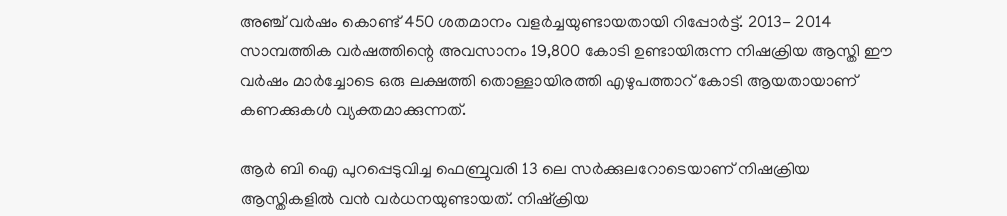അഞ്ച് വര്‍ഷം കൊണ്ട് 450 ശതമാനം വളര്‍ച്ചയുണ്ടായതായി റിപ്പോര്‍ട്ട്. 2013- 2014 സാമ്പത്തിക വര്‍ഷത്തിന്റെ അവസാനം 19,800 കോടി ഉണ്ടായിരുന്ന നിഷക്രിയ ആസ്തി ഈ വര്‍ഷം മാര്‍ച്ചോടെ ഒരു ലക്ഷത്തി തൊള്ളായിരത്തി എഴുപത്താറ് കോടി ആയതായാണ് കണക്കുകള്‍ വ്യക്തമാക്കുന്നത്.

ആര്‍ ബി ഐ പുറപ്പെടുവിച്ച ഫെബ്രുവരി 13 ലെ സര്‍ക്കുലറോടെയാണ് നിഷക്രിയ ആസ്തികളില്‍ വന്‍ വര്‍ധനയുണ്ടായത്. നിഷ്ക്രിയ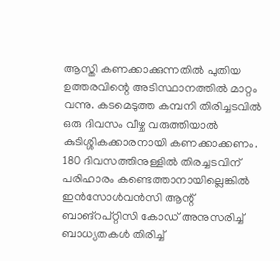ആസ്തി കണക്കാക്കുന്നതില്‍ പുതിയ ഉത്തരവിന്റെ അടിസ്ഥാനത്തില്‍ മാറ്റം വന്നു. കടമെടുത്ത കമ്പനി തിരിച്ചടവില്‍ ഒരു ദിവസം വീഴ്ച വരുത്തിയാല്‍ കുടിശ്ശികക്കാരനായി കണക്കാക്കണം. 180 ദിവസത്തിനുള്ളില്‍ തിരച്ചടവിന് പരിഹാരം കണ്ടെത്താനായില്ലെങ്കില്‍ ഇന്‍സോള്‍വന്‍സി ആന്റ് ബാങ്റപ്റ്റിസി കോഡ് അനുസരിച്ച് ബാധ്യതകള്‍ തിരിച്ച്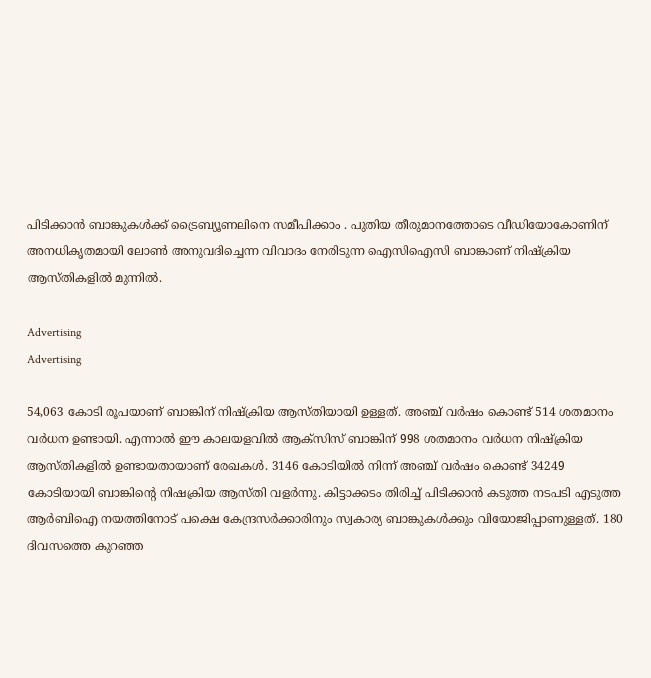പിടിക്കാന്‍ ബാങ്കുകള്‍ക്ക് ട്രൈബ്യൂണലിനെ സമീപിക്കാം . പുതിയ തീരുമാനത്തോടെ വീഡിയോകോണിന് അനധികൃതമായി ലോണ്‍ അനുവദിച്ചെന്ന വിവാദം നേരിടുന്ന ഐസിഐസി ബാങ്കാണ് നിഷ്ക്രിയ ആസ്തികളില്‍ മുന്നില്‍.

Advertising
Advertising

54,063 കോടി രൂപയാണ് ബാങ്കിന് നിഷ്ക്രിയ ആസ്തിയായി ഉള്ളത്. അ‍ഞ്ച് വര്‍ഷം കൊണ്ട് 514 ശതമാനം വര്‍ധന ഉണ്ടായി. എന്നാല്‍ ഈ കാലയളവില്‍ ആക്സിസ് ബാങ്കിന് 998 ശതമാനം വര്‍ധന നിഷ്ക്രിയ ആസ്തികളില്‍ ഉണ്ടായതായാണ് രേഖകള്‍. 3146 കോടിയില്‍ നിന്ന് അഞ്ച് വര്‍ഷം കൊണ്ട് 34249 കോടിയായി ബാങ്കിന്റെ നിഷക്രിയ ആസ്തി വളര്‍ന്നു. കിട്ടാക്കടം തിരിച്ച് പിടിക്കാന്‍ കടുത്ത നടപടി എടുത്ത ആര്‍ബിഐ നയത്തിനോട് പക്ഷെ കേന്ദ്രസര്‍ക്കാരിനും സ്വകാര്യ ബാങ്കുകള്‍ക്കും വിയോജിപ്പാണുള്ളത്. 180 ദിവസത്തെ കുറഞ്ഞ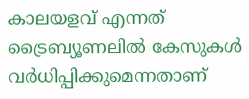കാലയളവ് എന്നത് ട്രൈബ്യൂണലില്‍ കേസുകള്‍ വര്‍ധിപ്പിക്കുമെന്നതാണ്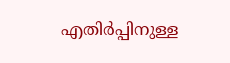എതിര്‍പ്പിനുള്ള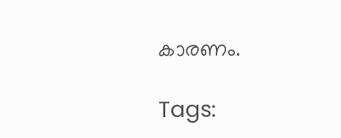കാരണം.

Tags: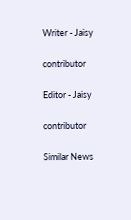Writer - Jaisy

contributor

Editor - Jaisy

contributor

Similar News